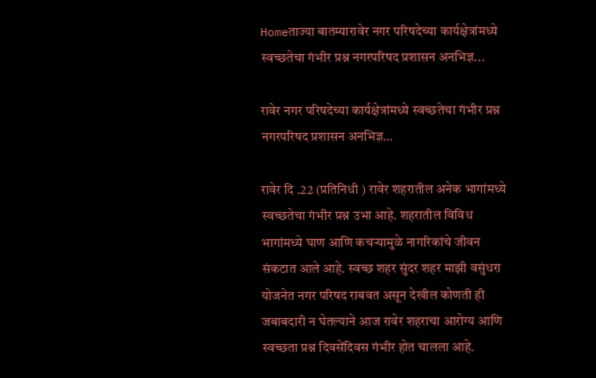Homeताज्या बातम्यारावेर नगर परिषदेच्या कार्यक्षेत्रांमध्ये स्वच्छतेचा गंभीर प्रश्न नगरपरिषद प्रशासन अनभिज्ञ...

रावेर नगर परिषदेच्या कार्यक्षेत्रांमध्ये स्वच्छतेचा गंभीर प्रश्न नगरपरिषद प्रशासन अनभिज्ञ…

रावेर दि .22 (प्रतिनिधी ) रावेर शहरातील अनेक भागांमध्ये स्वच्छतेचा गंभीर प्रश्न उभा आहे. शहरातील विविध भागांमध्ये घाण आणि कचऱ्यामुळे नागरिकांचे जीवन संकटात आले आहे. स्वच्छ शहर सुंदर शहर माझी वसुंधरा योजनेत नगर परिषद राबवत असून देखील कोणती ही जबाबदारी न घेतल्याने आज रावेर शहराचा आरोग्य आणि स्वच्छता प्रश्न दिवसेंदिवस गंभीर होत चालला आहे.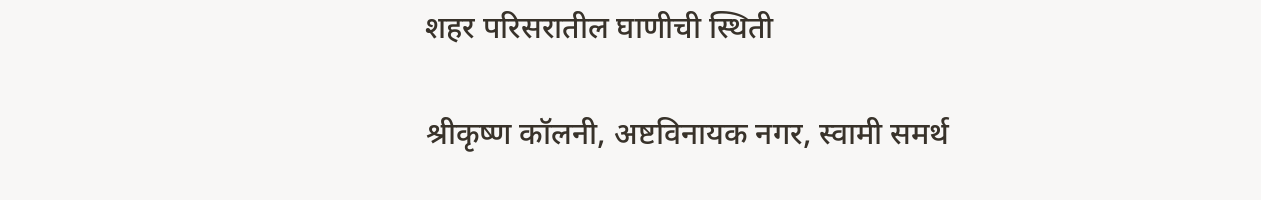शहर परिसरातील घाणीची स्थिती

श्रीकृष्ण कॉलनी, अष्टविनायक नगर, स्वामी समर्थ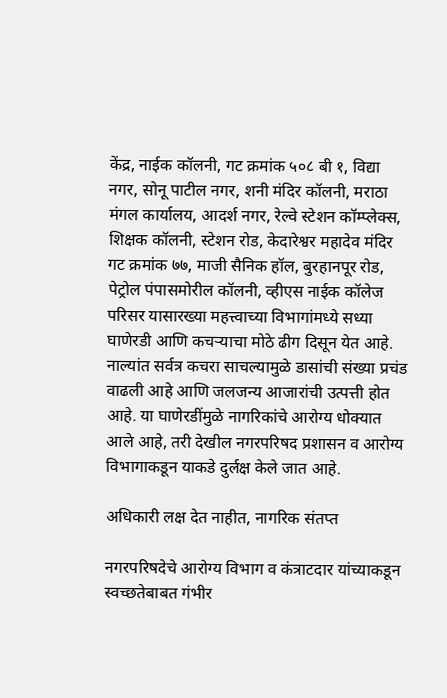केंद्र, नाईक कॉलनी, गट क्रमांक ५०८ बी १, विद्या नगर, सोनू पाटील नगर, शनी मंदिर कॉलनी, मराठा मंगल कार्यालय, आदर्श नगर, रेल्वे स्टेशन कॉम्प्लेक्स, शिक्षक कॉलनी, स्टेशन रोड, केदारेश्वर महादेव मंदिर गट क्रमांक ७७, माजी सैनिक हॉल, बुरहानपूर रोड, पेट्रोल पंपासमोरील कॉलनी, व्हीएस नाईक कॉलेज परिसर यासारख्या महत्त्वाच्या विभागांमध्ये सध्या घाणेरडी आणि कचऱ्याचा मोठे ढीग दिसून येत आहे. नाल्यांत सर्वत्र कचरा साचल्यामुळे डासांची संख्या प्रचंड वाढली आहे आणि जलजन्य आजारांची उत्पत्ती होत आहे. या घाणेरडींमुळे नागरिकांचे आरोग्य धोक्यात आले आहे, तरी देखील नगरपरिषद प्रशासन व आरोग्य विभागाकडून याकडे दुर्लक्ष केले जात आहे.

अधिकारी लक्ष देत नाहीत, नागरिक संतप्त

नगरपरिषदेचे आरोग्य विभाग व कंत्राटदार यांच्याकडून स्वच्छतेबाबत गंभीर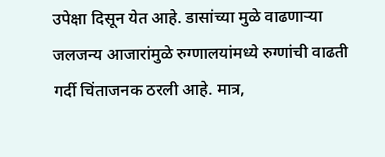उपेक्षा दिसून येत आहे. डासांच्या मुळे वाढणाऱ्या जलजन्य आजारांमुळे रुग्णालयांमध्ये रुग्णांची वाढती गर्दी चिंताजनक ठरली आहे. मात्र,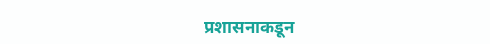प्रशासनाकडून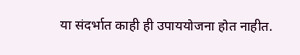या संदर्भात काही ही उपाययोजना होत नाहीत.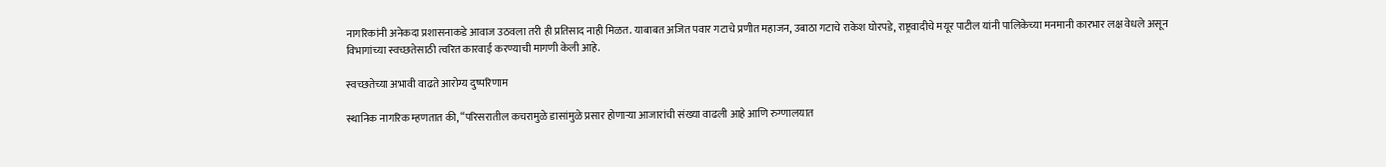नागरिकांनी अनेकदा प्रशासनाकडे आवाज उठवला तरी ही प्रतिसाद नाही मिळत. याबाबत अजित पवार गटाचे प्रणीत महाजन, उबाठा गटाचे राकेश घोरपडे, राष्ट्रवादीचे मयूर पाटील यांनी पालिकेच्या मनमानी कारभार लक्ष वेधले असून विभागांच्या स्वच्छतेसाठी त्वरित कारवाई करण्याची मागणी केली आहे.

स्वच्छतेच्या अभावी वाढते आरोग्य दुष्परिणाम

स्थानिक नागरिक म्हणतात की, “परिसरातील कचरामुळे डासांमुळे प्रसार होणाऱ्या आजारांची संख्या वाढली आहे आणि रुग्णालयात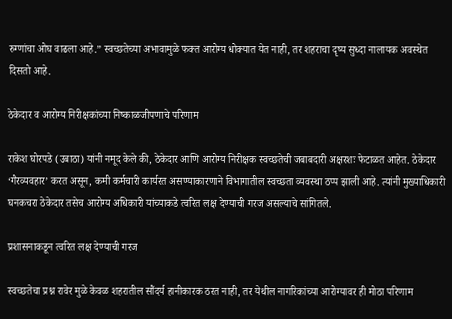रुग्णांचा ओघ वाढला आहे.” स्वच्छतेच्या अभावामुळे फक्त आरोग्य धोक्यात येत नाही, तर शहराचा दृष्य सुध्दा नालायक अवस्थेत दिसतो आहे.

ठेकेदार व आरोग्य निरीक्षकांच्या निष्काळजीपणाचे परिणाम

राकेश घोरपडे (उबाठा) यांनी नमूद केले की, ठेकेदार आणि आरोग्य निरीक्षक स्वच्छतेची जबाबदारी अक्षरशः फेटाळत आहेत. ठेकेदार ‘गैरव्यवहार’ करत असून, कमी कर्मचारी कार्यरत असण्याकारणाने विभागातील स्वच्छता व्यवस्था ठप्प झाली आहे. त्यांनी मुख्याधिकारी घनकचरा ठेकेदार तसेच आरोग्य अधिकारी यांच्याकडे त्वरित लक्ष देण्याची गरज असल्याचे सांगितले.

प्रशासनाकडून त्वरित लक्ष देण्याची गरज

स्वच्छतेचा प्रश्न रावेर मुळे केवळ शहरातील सौंदर्य हानीकारक ठरत नाही, तर येथील नागरिकांच्या आरोग्यावर ही मोठा परिणाम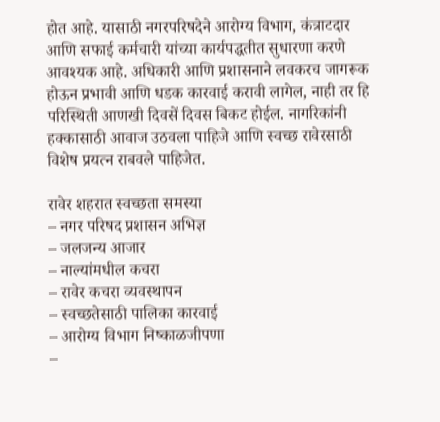होत आहे. यासाठी नगरपरिषदेने आरोग्य विभाग, कंत्राटदार आणि सफाई कर्मचारी यांच्या कार्यपद्धतीत सुधारणा करणे आवश्यक आहे. अधिकारी आणि प्रशासनाने लवकरच जागरूक होऊन प्रभावी आणि धडक कारवाई करावी लागेल, नाही तर हि परिस्थिती आणखी दिवसें दिवस बिकट होईल. नागरिकांनी हक्कासाठी आवाज उठवला पाहिजे आणि स्वच्छ रावेरसाठी विशेष प्रयत्न राबवले पाहिजेत.

रावेर शहरात स्वच्छता समस्या
– नगर परिषद प्रशासन अभिज्ञ
– जलजन्य आजार
– नाल्यांमधील कचरा
– रावेर कचरा व्यवस्थापन
– स्वच्छतेसाठी पालिका कारवाई
– आरोग्य विभाग निष्काळजीपणा
–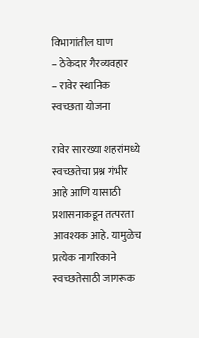विभागांतील घाण
– ठेकेदार गैरव्यवहार
– रावेर स्थानिक स्वच्छता योजना

रावेर सारख्या शहरांमध्ये स्वच्छतेचा प्रश्न गंभीर आहे आणि यासाठी प्रशासनाकडून तत्परता आवश्यक आहे. यामुळेच प्रत्येक नागरिकाने स्वच्छतेसाठी जागरूक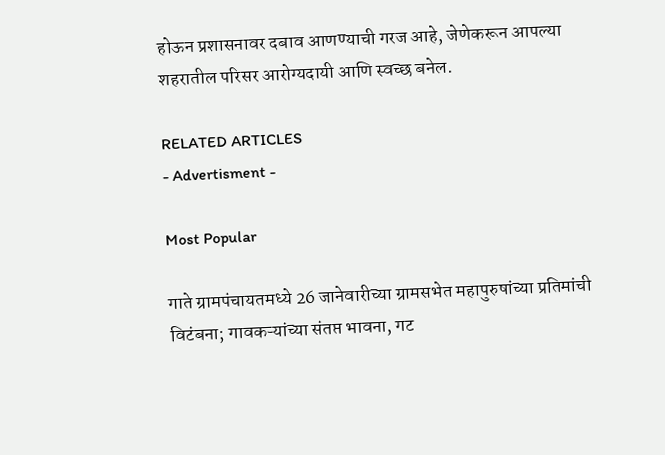होऊन प्रशासनावर दबाव आणण्याची गरज आहे, जेणेकरून आपल्या शहरातील परिसर आरोग्यदायी आणि स्वच्छ बनेल.

RELATED ARTICLES
- Advertisment -

Most Popular

गाते ग्रामपंचायतमध्ये 26 जानेवारीच्या ग्रामसभेत महापुरुषांच्या प्रतिमांची विटंबना; गावकऱ्यांच्या संतप्त भावना, गट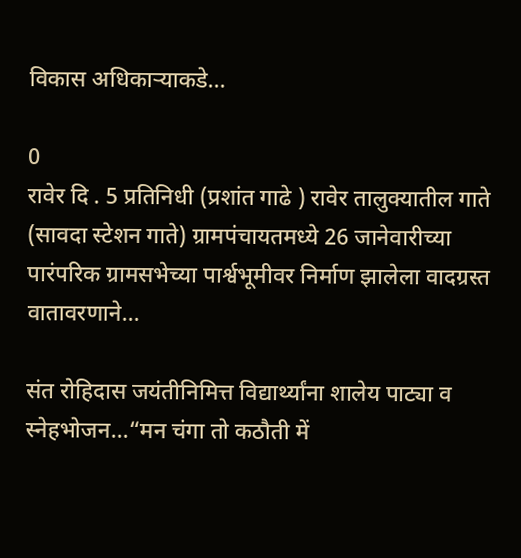विकास अधिकाऱ्याकडे...

0
रावेर दि . 5 प्रतिनिधी (प्रशांत गाढे ) रावेर तालुक्यातील गाते (सावदा स्टेशन गाते) ग्रामपंचायतमध्ये 26 जानेवारीच्या पारंपरिक ग्रामसभेच्या पार्श्वभूमीवर निर्माण झालेला वादग्रस्त वातावरणाने...

संत रोहिदास जयंतीनिमित्त विद्यार्थ्यांना शालेय पाट्या व स्नेहभोजन…“मन चंगा तो कठौती में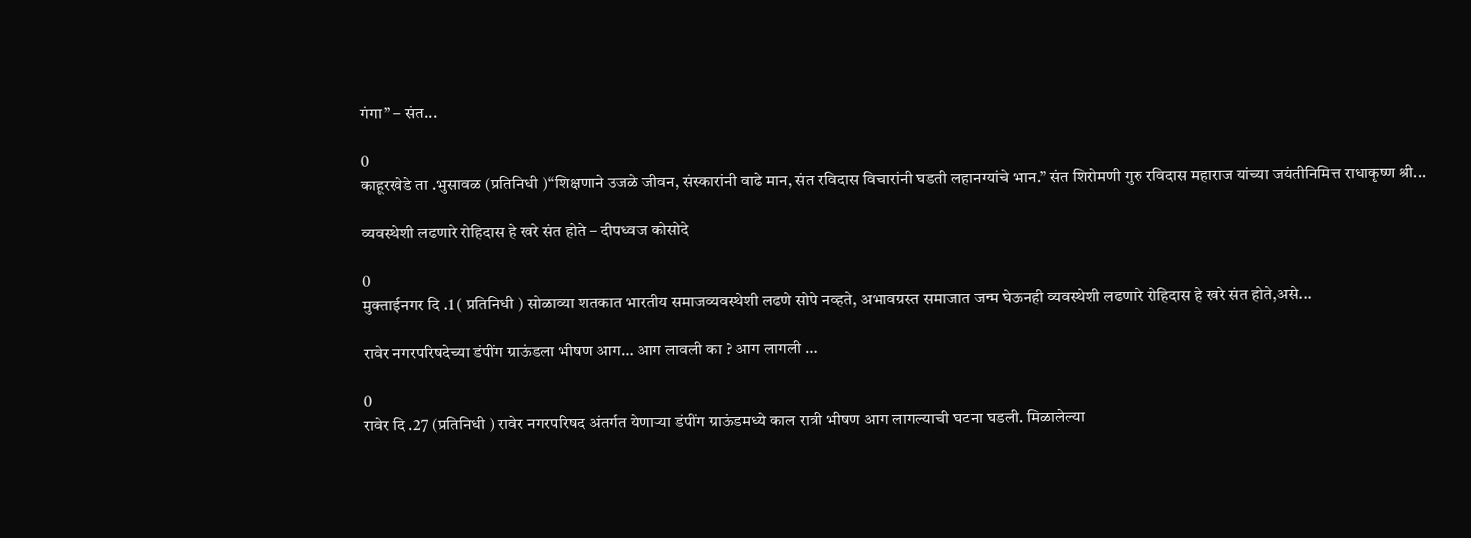गंगा” – संत...

0
काहूरखेडे ता .भुसावळ (प्रतिनिधी )“शिक्षणाने उजळे जीवन, संस्कारांनी वाढे मान, संत रविदास विचारांनी घडती लहानग्यांचे भान.” संत शिरोमणी गुरु रविदास महाराज यांच्या जयंतीनिमित्त राधाकृष्ण श्री...

व्यवस्थेशी लढणारे रोहिदास हे खरे संत होते – दीपध्वज कोसोदे

0
मुक्ताईनगर दि .1 ( प्रतिनिधी ) सोळाव्या शतकात भारतीय समाजव्यवस्थेशी लढणे सोपे नव्हते, अभावग्रस्त समाजात जन्म घेऊनही व्यवस्थेशी लढणारे रोहिदास हे खरे संत होते,असे...

रावेर नगरपरिषदेच्या डंपींग ग्राऊंडला भीषण आग… आग लावली का ? आग लागली …

0
रावेर दि .27 (प्रतिनिधी ) रावेर नगरपरिषद अंतर्गत येणाऱ्या डंपींग ग्राऊंडमध्ये काल रात्री भीषण आग लागल्याची घटना घडली. मिळालेल्या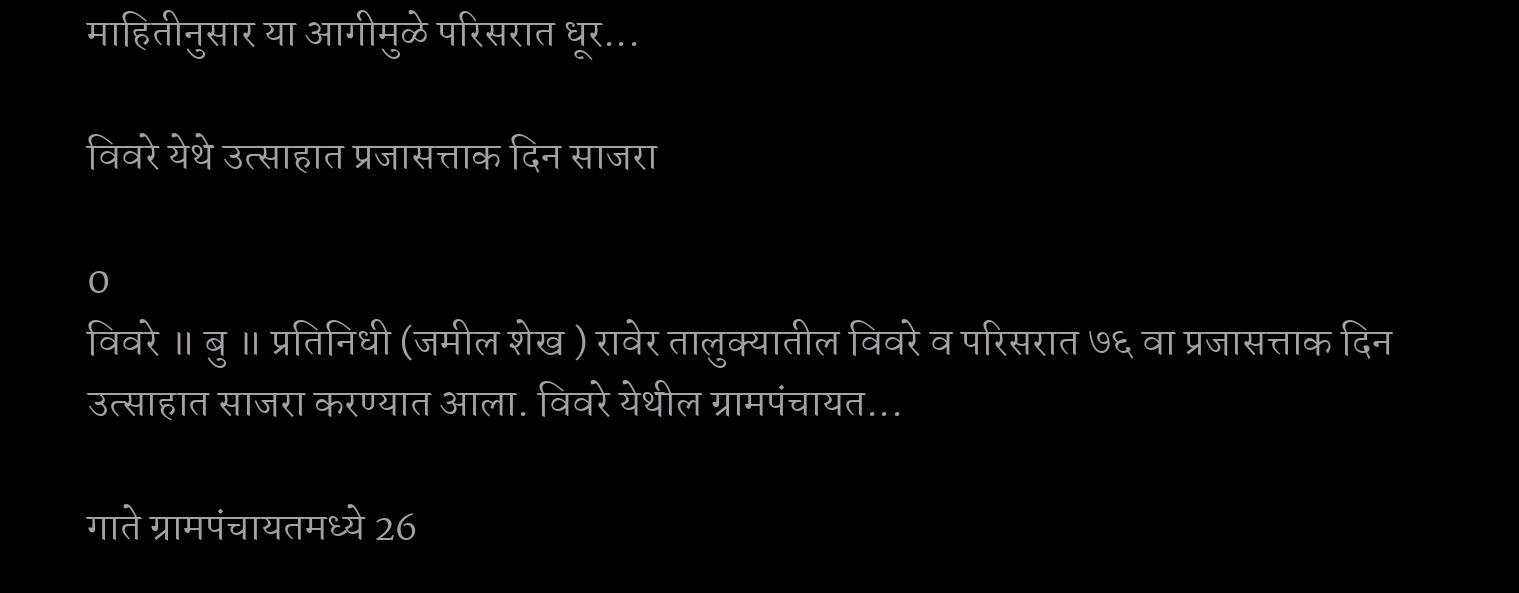माहितीनुसार या आगीमुळे परिसरात धूर...

विवरे येथे उत्साहात प्रजासत्ताक दिन साजरा

0
विवरे ॥ बु ॥ प्रतिनिधी (जमील शेख ) रावेर तालुक्यातील विवरे व परिसरात ७६ वा प्रजासत्ताक दिन उत्साहात साजरा करण्यात आला. विवरे येथील ग्रामपंचायत...

गाते ग्रामपंचायतमध्ये 26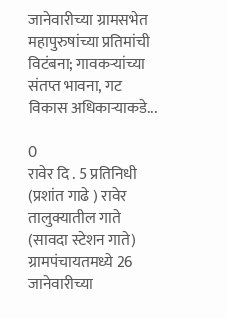जानेवारीच्या ग्रामसभेत महापुरुषांच्या प्रतिमांची विटंबना; गावकऱ्यांच्या संतप्त भावना, गट विकास अधिकाऱ्याकडे...

0
रावेर दि . 5 प्रतिनिधी (प्रशांत गाढे ) रावेर तालुक्यातील गाते (सावदा स्टेशन गाते) ग्रामपंचायतमध्ये 26 जानेवारीच्या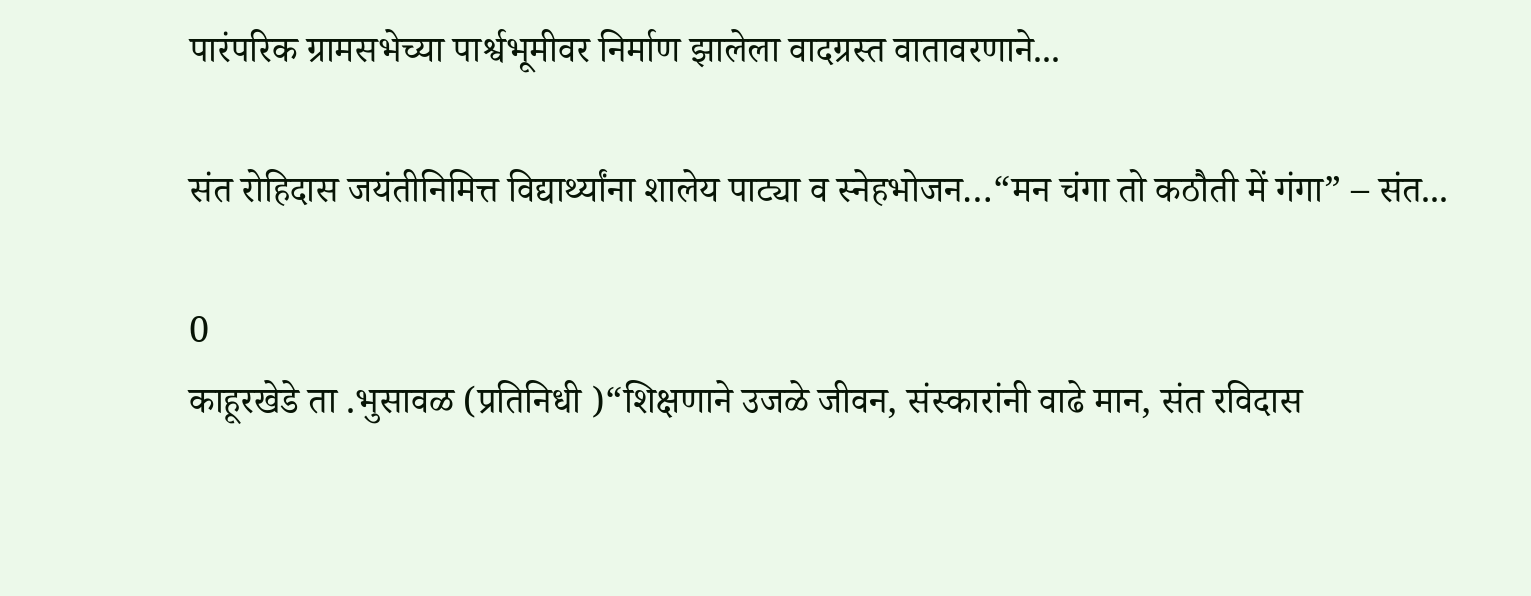पारंपरिक ग्रामसभेच्या पार्श्वभूमीवर निर्माण झालेला वादग्रस्त वातावरणाने...

संत रोहिदास जयंतीनिमित्त विद्यार्थ्यांना शालेय पाट्या व स्नेहभोजन…“मन चंगा तो कठौती में गंगा” – संत...

0
काहूरखेडे ता .भुसावळ (प्रतिनिधी )“शिक्षणाने उजळे जीवन, संस्कारांनी वाढे मान, संत रविदास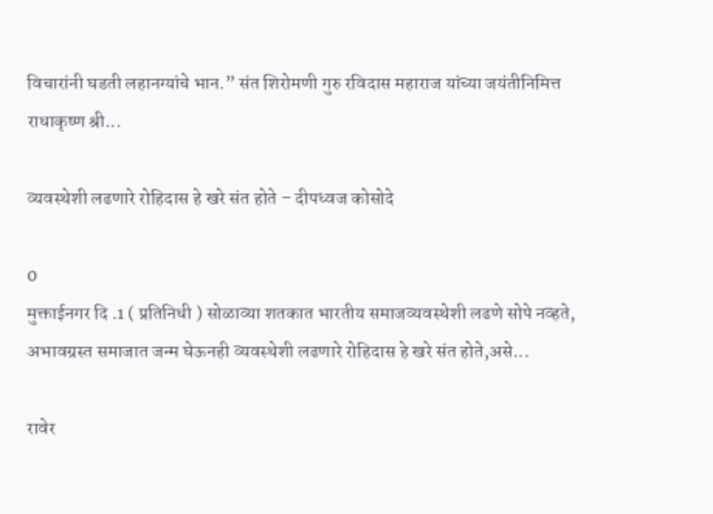विचारांनी घडती लहानग्यांचे भान.” संत शिरोमणी गुरु रविदास महाराज यांच्या जयंतीनिमित्त राधाकृष्ण श्री...

व्यवस्थेशी लढणारे रोहिदास हे खरे संत होते – दीपध्वज कोसोदे

0
मुक्ताईनगर दि .1 ( प्रतिनिधी ) सोळाव्या शतकात भारतीय समाजव्यवस्थेशी लढणे सोपे नव्हते, अभावग्रस्त समाजात जन्म घेऊनही व्यवस्थेशी लढणारे रोहिदास हे खरे संत होते,असे...

रावेर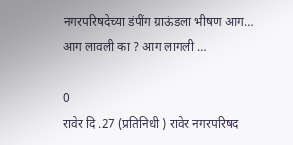नगरपरिषदेच्या डंपींग ग्राऊंडला भीषण आग… आग लावली का ? आग लागली …

0
रावेर दि .27 (प्रतिनिधी ) रावेर नगरपरिषद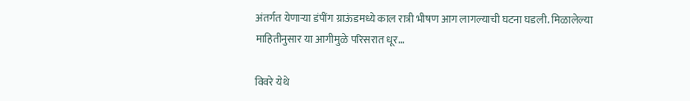अंतर्गत येणाऱ्या डंपींग ग्राऊंडमध्ये काल रात्री भीषण आग लागल्याची घटना घडली. मिळालेल्या माहितीनुसार या आगीमुळे परिसरात धूर...

विवरे येथे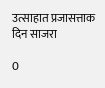उत्साहात प्रजासत्ताक दिन साजरा

0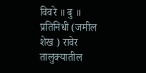विवरे ॥ बु ॥ प्रतिनिधी (जमील शेख ) रावेर तालुक्यातील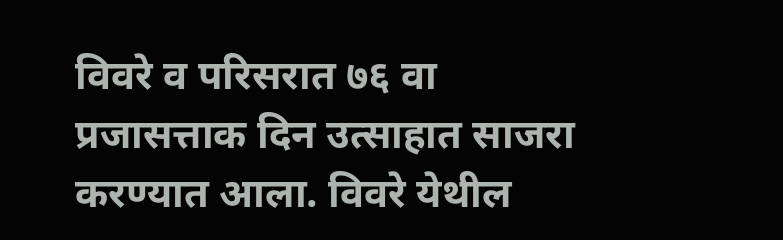विवरे व परिसरात ७६ वा प्रजासत्ताक दिन उत्साहात साजरा करण्यात आला. विवरे येथील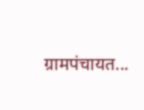ग्रामपंचायत...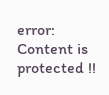error: Content is protected !!